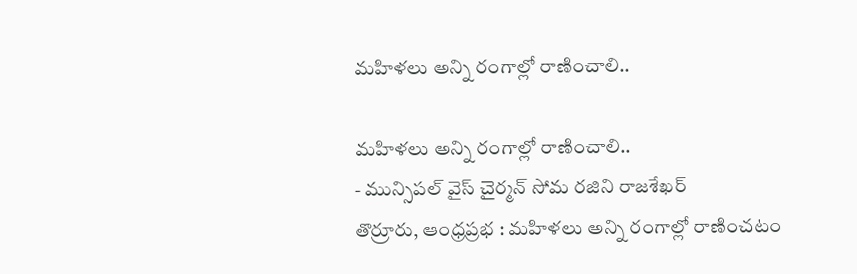మహిళలు అన్ని రంగాల్లో రాణించాలి..

మహిళలు అన్ని రంగాల్లో రాణించాలి..
- మున్సిపల్ వైస్ చైర్మన్ సోమ రజిని రాజశేఖర్
తొర్రూరు, ఆంధ్రప్రభ : మహిళలు అన్ని రంగాల్లో రాణించటం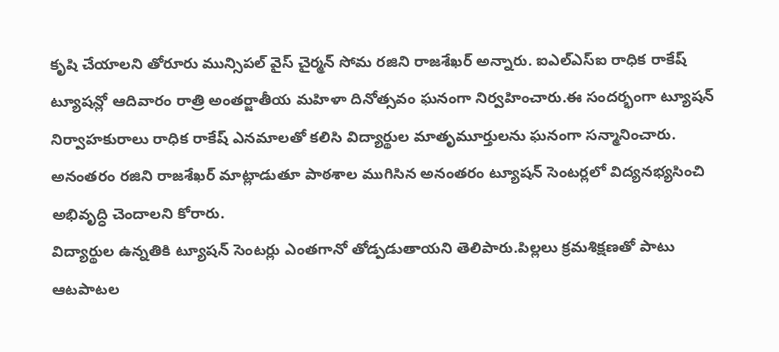కృషి చేయాలని తోరూరు మున్సిపల్ వైస్ చైర్మన్ సోమ రజిని రాజశేఖర్ అన్నారు. ఐఎల్ఎస్ఐ రాధిక రాకేష్ ట్యూషన్లో ఆదివారం రాత్రి అంతర్జాతీయ మహిళా దినోత్సవం ఘనంగా నిర్వహించారు.ఈ సందర్భంగా ట్యూషన్ నిర్వాహకురాలు రాధిక రాకేష్ ఎనమాలతో కలిసి విద్యార్థుల మాతృమూర్తులను ఘనంగా సన్మానించారు. అనంతరం రజిని రాజశేఖర్ మాట్లాడుతూ పాఠశాల ముగిసిన అనంతరం ట్యూషన్ సెంటర్లలో విద్యనభ్యసించి అభివృద్ధి చెందాలని కోరారు.
విద్యార్థుల ఉన్నతికి ట్యూషన్ సెంటర్లు ఎంతగానో తోడ్పడుతాయని తెలిపారు.పిల్లలు క్రమశిక్షణతో పాటు ఆటపాటల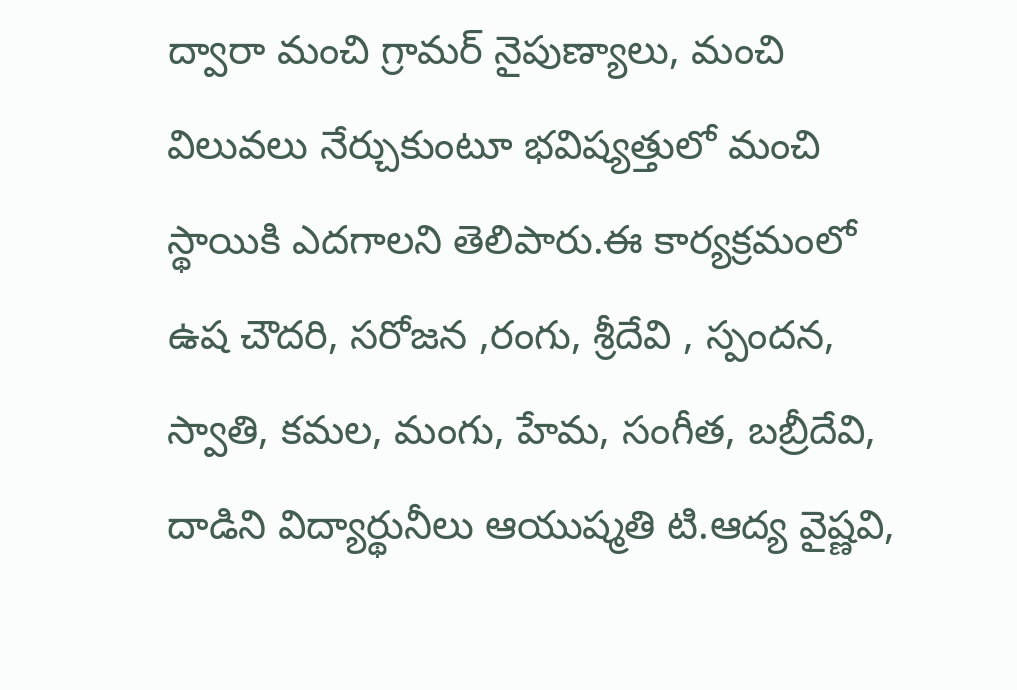ద్వారా మంచి గ్రామర్ నైపుణ్యాలు, మంచి విలువలు నేర్చుకుంటూ భవిష్యత్తులో మంచి స్థాయికి ఎదగాలని తెలిపారు.ఈ కార్యక్రమంలో ఉష చౌదరి, సరోజన ,రంగు, శ్రీదేవి , స్పందన, స్వాతి, కమల, మంగు, హేమ, సంగీత, బబ్రీదేవి, దాడిని విద్యార్థునీలు ఆయుష్మతి టి.ఆద్య వైష్ణవి,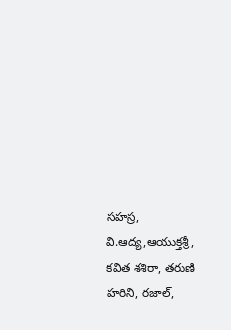సహస్ర, వి.ఆద్య,ఆయుక్తశ్రీ, కవిత శశిరా, తరుణి హరిని, రజాల్,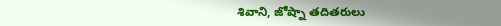శివాని, జోష్నా తదితరులు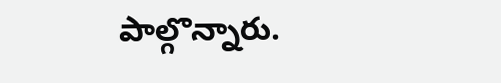పాల్గొన్నారు.